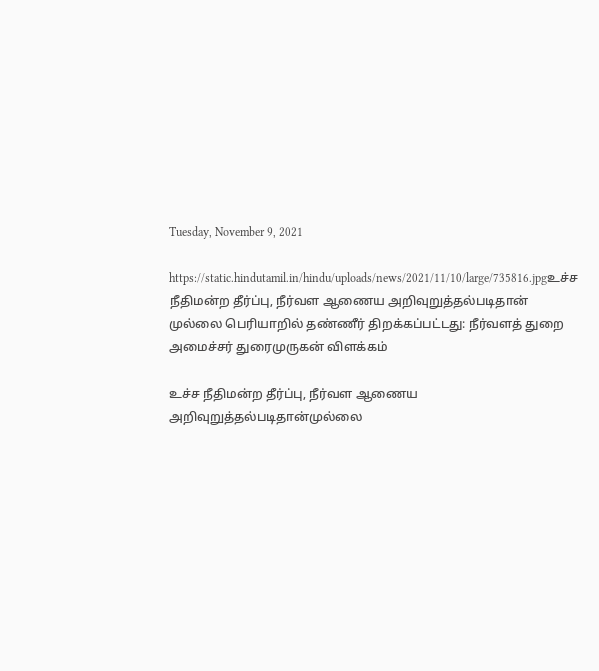Tuesday, November 9, 2021

https://static.hindutamil.in/hindu/uploads/news/2021/11/10/large/735816.jpgஉச்ச நீதிமன்ற தீர்ப்பு, நீர்வள ஆணைய அறிவுறுத்தல்படிதான் முல்லை பெரியாறில் தண்ணீர் திறக்கப்பட்டது: நீர்வளத் துறை அமைச்சர் துரைமுருகன் விளக்கம்

உச்ச நீதிமன்ற தீர்ப்பு, நீர்வள ஆணைய அறிவுறுத்தல்படிதான்முல்லை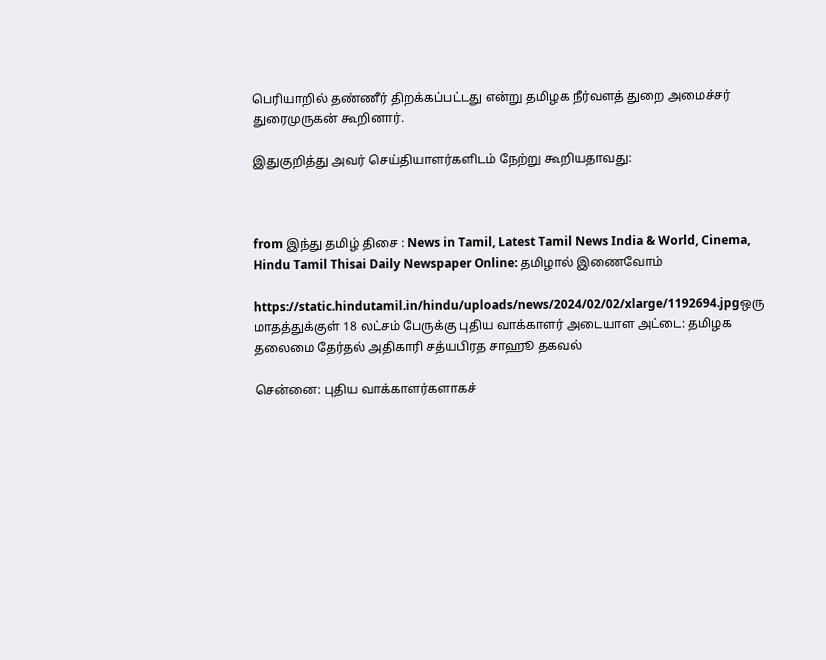பெரியாறில் தண்ணீர் திறக்கப்பட்டது என்று தமிழக நீர்வளத் துறை அமைச்சர் துரைமுருகன் கூறினார்.

இதுகுறித்து அவர் செய்தியாளர்களிடம் நேற்று கூறியதாவது:



from இந்து தமிழ் திசை : News in Tamil, Latest Tamil News India & World, Cinema, Hindu Tamil Thisai Daily Newspaper Online: தமிழால் இணைவோம்

https://static.hindutamil.in/hindu/uploads/news/2024/02/02/xlarge/1192694.jpgஒரு மாதத்துக்குள் 18 லட்சம் பேருக்கு புதிய வாக்காளர் அடையாள அட்டை: தமிழக தலைமை தேர்தல் அதிகாரி சத்யபிரத சாஹூ தகவல்

சென்னை: புதிய வாக்காளர்களாகச்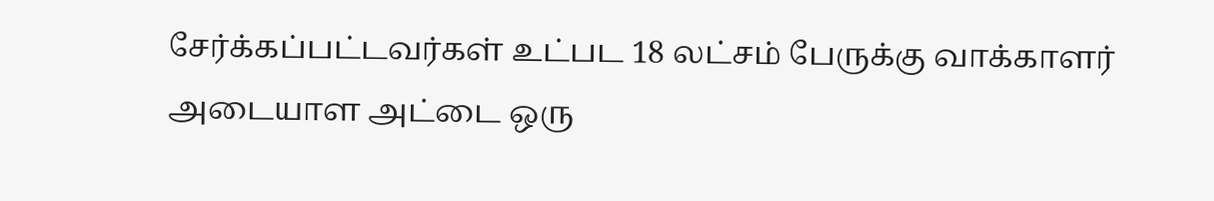சேர்க்கப்பட்டவர்கள் உட்பட 18 லட்சம் பேருக்கு வாக்காளர் அடையாள அட்டை ஒரு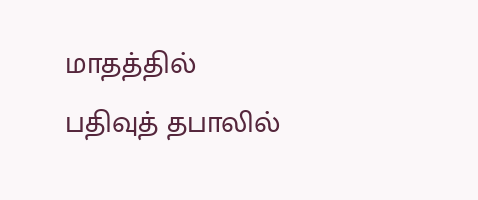மாதத்தில் பதிவுத் தபாலில்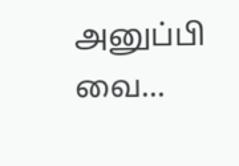அனுப்பி வை...